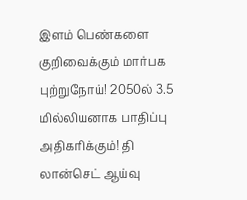இளம் பெண்களை குறிவைக்கும் மார்பக புற்றுநோய்! 2050ல் 3.5 மில்லியனாக பாதிப்பு அதிகரிக்கும்! தி லான்செட் ஆய்வு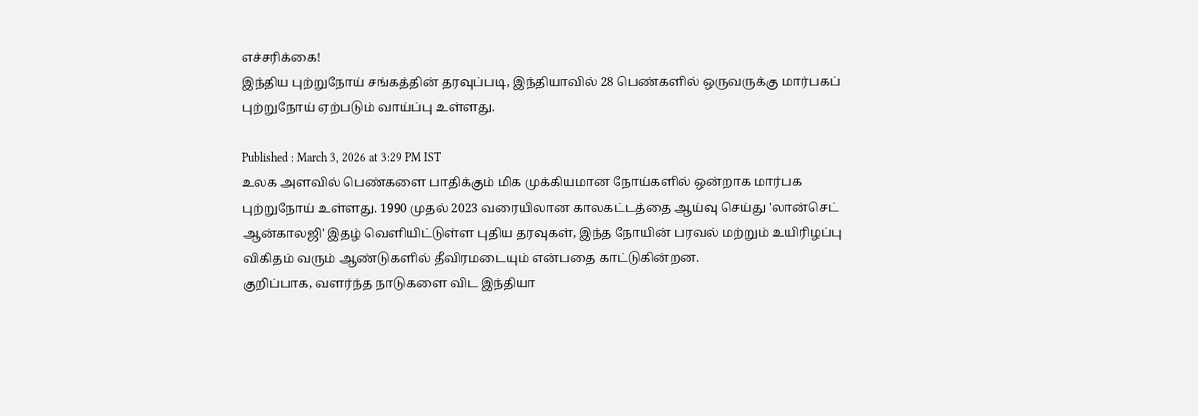எச்சரிக்கை!
இந்திய புற்றுநோய் சங்கத்தின் தரவுப்படி, இந்தியாவில் 28 பெண்களில் ஒருவருக்கு மார்பகப் புற்றுநோய் ஏற்படும் வாய்ப்பு உள்ளது.

Published : March 3, 2026 at 3:29 PM IST
உலக அளவில் பெண்களை பாதிக்கும் மிக முக்கியமான நோய்களில் ஒன்றாக மார்பக புற்றுநோய் உள்ளது. 1990 முதல் 2023 வரையிலான காலகட்டத்தை ஆய்வு செய்து 'லான்செட் ஆன்காலஜி' இதழ் வெளியிட்டுள்ள புதிய தரவுகள், இந்த நோயின் பரவல் மற்றும் உயிரிழப்பு விகிதம் வரும் ஆண்டுகளில் தீவிரமடையும் என்பதை காட்டுகின்றன.
குறிப்பாக, வளர்ந்த நாடுகளை விட இந்தியா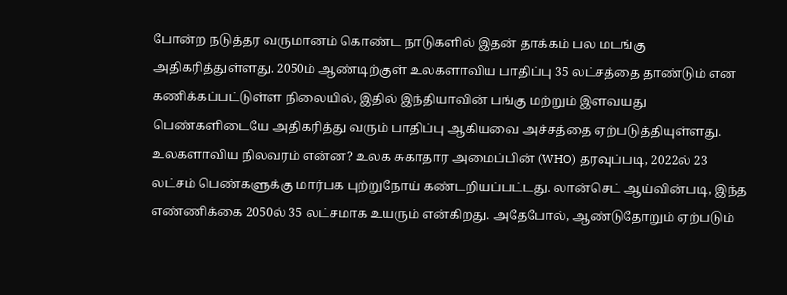போன்ற நடுத்தர வருமானம் கொண்ட நாடுகளில் இதன் தாக்கம் பல மடங்கு அதிகரித்துள்ளது. 2050ம் ஆண்டிற்குள் உலகளாவிய பாதிப்பு 35 லட்சத்தை தாண்டும் என கணிக்கப்பட்டுள்ள நிலையில், இதில் இந்தியாவின் பங்கு மற்றும் இளவயது பெண்களிடையே அதிகரித்து வரும் பாதிப்பு ஆகியவை அச்சத்தை ஏற்படுத்தியுள்ளது.
உலகளாவிய நிலவரம் என்ன? உலக சுகாதார அமைப்பின் (WHO) தரவுப்படி, 2022ல் 23 லட்சம் பெண்களுக்கு மார்பக புற்றுநோய் கண்டறியப்பட்டது. லான்செட் ஆய்வின்படி, இந்த எண்ணிக்கை 2050ல் 35 லட்சமாக உயரும் என்கிறது. அதேபோல், ஆண்டுதோறும் ஏற்படும்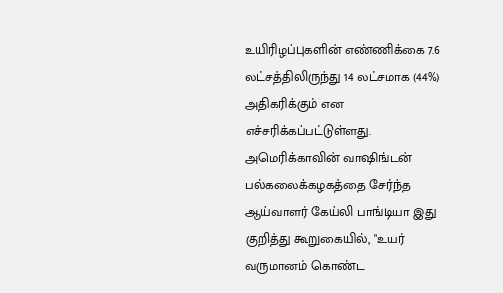உயிரிழப்புகளின் எண்ணிக்கை 7.6 லட்சத்திலிருந்து 14 லட்சமாக (44%) அதிகரிக்கும் என எச்சரிக்கப்பட்டுள்ளது.
அமெரிக்காவின் வாஷிங்டன் பல்கலைக்கழகத்தை சேர்ந்த ஆய்வாளர் கேய்லி பாங்டியா இது குறித்து கூறுகையில், "உயர் வருமானம் கொண்ட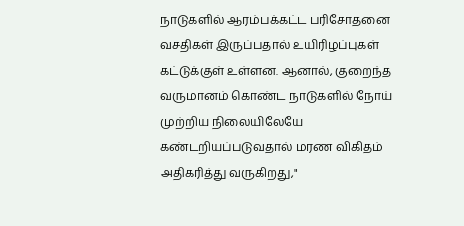நாடுகளில் ஆரம்பக்கட்ட பரிசோதனை வசதிகள் இருப்பதால் உயிரிழப்புகள் கட்டுக்குள் உள்ளன. ஆனால், குறைந்த வருமானம் கொண்ட நாடுகளில் நோய் முற்றிய நிலையிலேயே கண்டறியப்படுவதால் மரண விகிதம் அதிகரித்து வருகிறது,"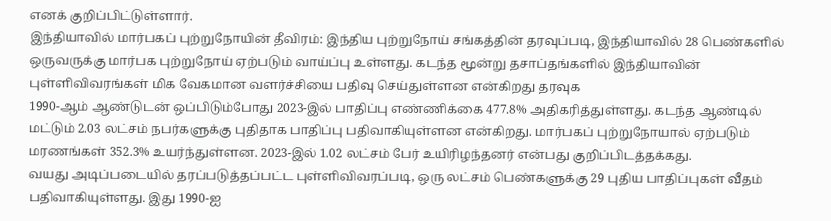எனக் குறிப்பிட்டுள்ளார்.
இந்தியாவில் மார்பகப் புற்றுநோயின் தீவிரம்: இந்திய புற்றுநோய் சங்கத்தின் தரவுப்படி, இந்தியாவில் 28 பெண்களில் ஒருவருக்கு மார்பக புற்றுநோய் ஏற்படும் வாய்ப்பு உள்ளது. கடந்த மூன்று தசாப்தங்களில் இந்தியாவின் புள்ளிவிவரங்கள் மிக வேகமான வளர்ச்சியை பதிவு செய்துள்ளன என்கிறது தரவுக
1990-ஆம் ஆண்டுடன் ஒப்பிடும்போது 2023-இல் பாதிப்பு எண்ணிக்கை 477.8% அதிகரித்துள்ளது. கடந்த ஆண்டில் மட்டும் 2.03 லட்சம் நபர்களுக்கு புதிதாக பாதிப்பு பதிவாகியுள்ளன என்கிறது. மார்பகப் புற்றுநோயால் ஏற்படும் மரணங்கள் 352.3% உயர்ந்துள்ளன. 2023-இல் 1.02 லட்சம் பேர் உயிரிழந்தனர் என்பது குறிப்பிடத்தக்கது.
வயது அடிப்படையில் தரப்படுத்தப்பட்ட புள்ளிவிவரப்படி, ஒரு லட்சம் பெண்களுக்கு 29 புதிய பாதிப்புகள் வீதம் பதிவாகியுள்ளது. இது 1990-ஐ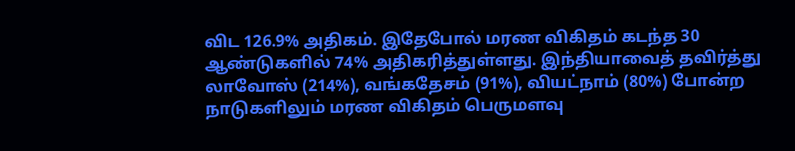விட 126.9% அதிகம். இதேபோல் மரண விகிதம் கடந்த 30 ஆண்டுகளில் 74% அதிகரித்துள்ளது. இந்தியாவைத் தவிர்த்து லாவோஸ் (214%), வங்கதேசம் (91%), வியட்நாம் (80%) போன்ற நாடுகளிலும் மரண விகிதம் பெருமளவு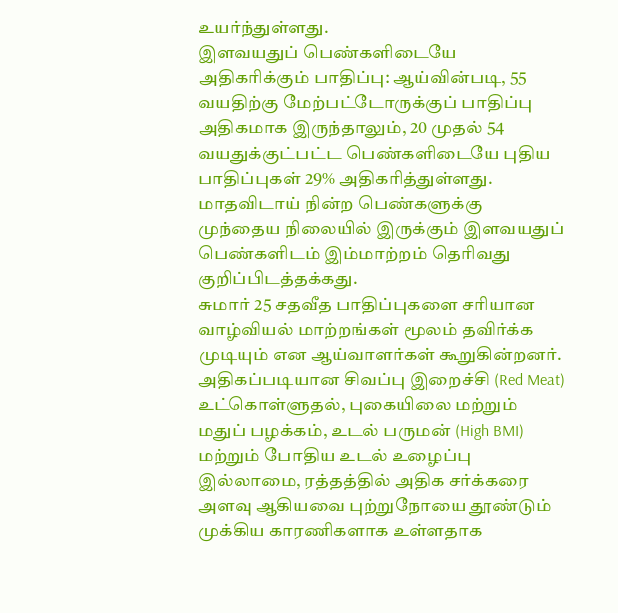உயர்ந்துள்ளது.
இளவயதுப் பெண்களிடையே அதிகரிக்கும் பாதிப்பு: ஆய்வின்படி, 55 வயதிற்கு மேற்பட்டோருக்குப் பாதிப்பு அதிகமாக இருந்தாலும், 20 முதல் 54 வயதுக்குட்பட்ட பெண்களிடையே புதிய பாதிப்புகள் 29% அதிகரித்துள்ளது. மாதவிடாய் நின்ற பெண்களுக்கு முந்தைய நிலையில் இருக்கும் இளவயதுப் பெண்களிடம் இம்மாற்றம் தெரிவது குறிப்பிடத்தக்கது.
சுமார் 25 சதவீத பாதிப்புகளை சரியான வாழ்வியல் மாற்றங்கள் மூலம் தவிர்க்க முடியும் என ஆய்வாளர்கள் கூறுகின்றனர். அதிகப்படியான சிவப்பு இறைச்சி (Red Meat) உட்கொள்ளுதல், புகையிலை மற்றும் மதுப் பழக்கம், உடல் பருமன் (High BMI) மற்றும் போதிய உடல் உழைப்பு இல்லாமை, ரத்தத்தில் அதிக சர்க்கரை அளவு ஆகியவை புற்றுநோயை தூண்டும் முக்கிய காரணிகளாக உள்ளதாக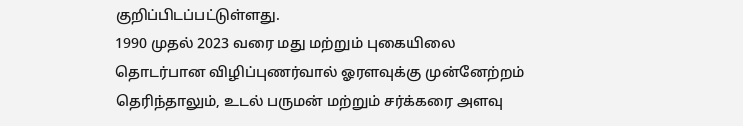குறிப்பிடப்பட்டுள்ளது.
1990 முதல் 2023 வரை மது மற்றும் புகையிலை தொடர்பான விழிப்புணர்வால் ஓரளவுக்கு முன்னேற்றம் தெரிந்தாலும், உடல் பருமன் மற்றும் சர்க்கரை அளவு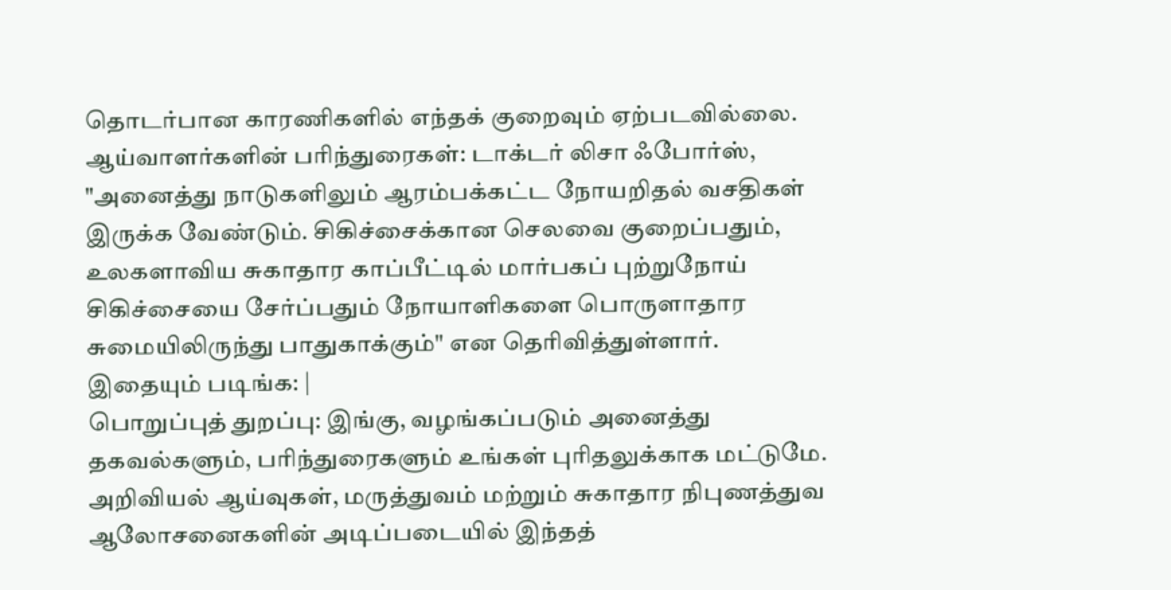தொடர்பான காரணிகளில் எந்தக் குறைவும் ஏற்படவில்லை.
ஆய்வாளர்களின் பரிந்துரைகள்: டாக்டர் லிசா ஃபோர்ஸ், "அனைத்து நாடுகளிலும் ஆரம்பக்கட்ட நோயறிதல் வசதிகள் இருக்க வேண்டும். சிகிச்சைக்கான செலவை குறைப்பதும், உலகளாவிய சுகாதார காப்பீட்டில் மார்பகப் புற்றுநோய் சிகிச்சையை சேர்ப்பதும் நோயாளிகளை பொருளாதார சுமையிலிருந்து பாதுகாக்கும்" என தெரிவித்துள்ளார்.
இதையும் படிங்க: |
பொறுப்புத் துறப்பு: இங்கு, வழங்கப்படும் அனைத்து தகவல்களும், பரிந்துரைகளும் உங்கள் புரிதலுக்காக மட்டுமே. அறிவியல் ஆய்வுகள், மருத்துவம் மற்றும் சுகாதார நிபுணத்துவ ஆலோசனைகளின் அடிப்படையில் இந்தத்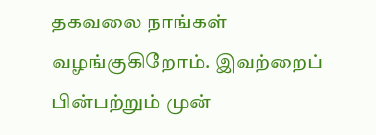தகவலை நாங்கள் வழங்குகிறோம். இவற்றைப் பின்பற்றும் முன்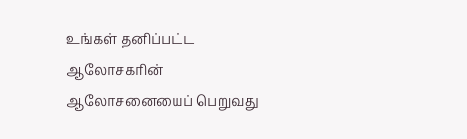உங்கள் தனிப்பட்ட ஆலோசகரின் ஆலோசனையைப் பெறுவது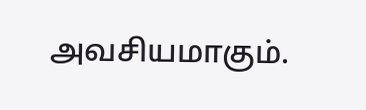அவசியமாகும்.